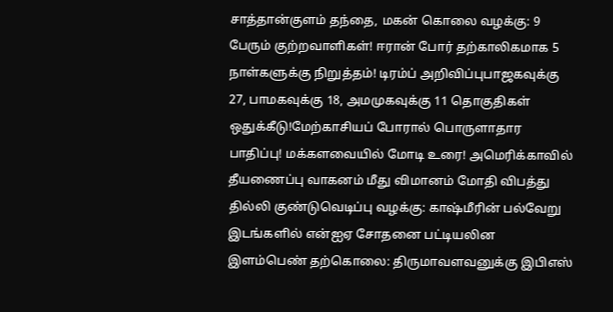சாத்தான்குளம் தந்தை, மகன் கொலை வழக்கு: 9 பேரும் குற்றவாளிகள்! ஈரான் போர் தற்காலிகமாக 5 நாள்களுக்கு நிறுத்தம்! டிரம்ப் அறிவிப்புபாஜகவுக்கு 27, பாமகவுக்கு 18, அமமுகவுக்கு 11 தொகுதிகள் ஒதுக்கீடு!மேற்காசியப் போரால் பொருளாதார பாதிப்பு! மக்களவையில் மோடி உரை! அமெரிக்காவில் தீயணைப்பு வாகனம் மீது விமானம் மோதி விபத்து தில்லி குண்டுவெடிப்பு வழக்கு: காஷ்மீரின் பல்வேறு இடங்களில் என்ஐஏ சோதனை பட்டியலின இளம்பெண் தற்கொலை: திருமாவளவனுக்கு இபிஎஸ்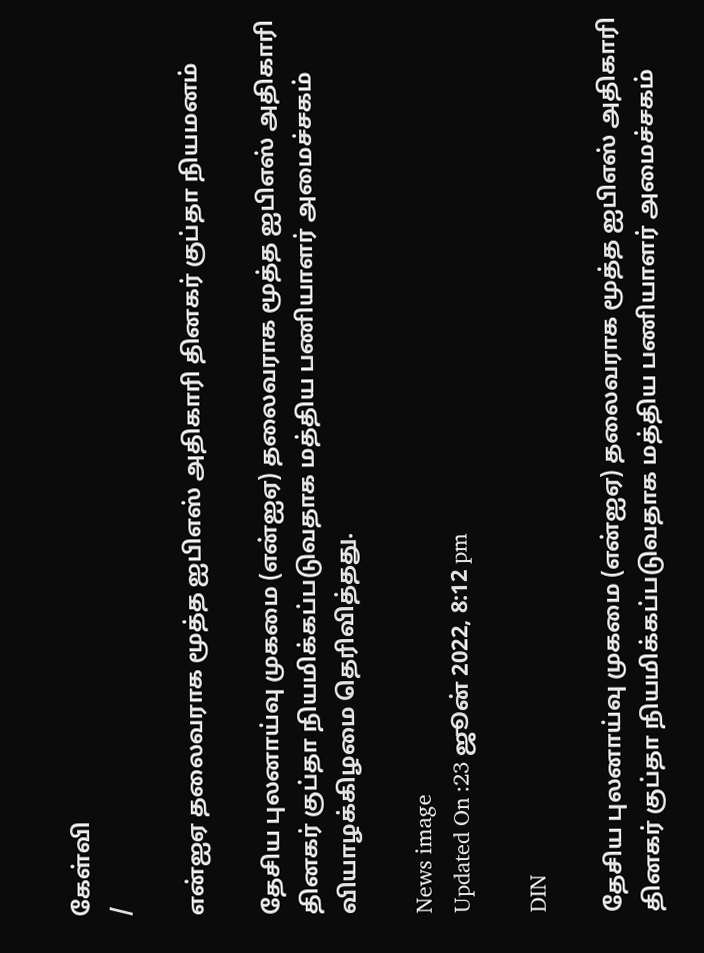கேள்வி
/

என்ஐஏ தலைவராக மூத்த ஐபிஎஸ் அதிகாரி தினகர் குப்தா நியமனம்

தேசிய புலனாய்வு முகமை (என்ஐஏ) தலைவராக மூத்த ஐபிஎஸ் அதிகாரி தினகர் குப்தா நியமிக்கப்படுவதாக மத்திய பணியாளர் அமைச்சகம் வியாழக்கிழமை தெரிவித்தது.

News image
Updated On :23 ஜூன் 2022, 8:12 pm

DIN

தேசிய புலனாய்வு முகமை (என்ஐஏ) தலைவராக மூத்த ஐபிஎஸ் அதிகாரி தினகர் குப்தா நியமிக்கப்படுவதாக மத்திய பணியாளர் அமைச்சகம்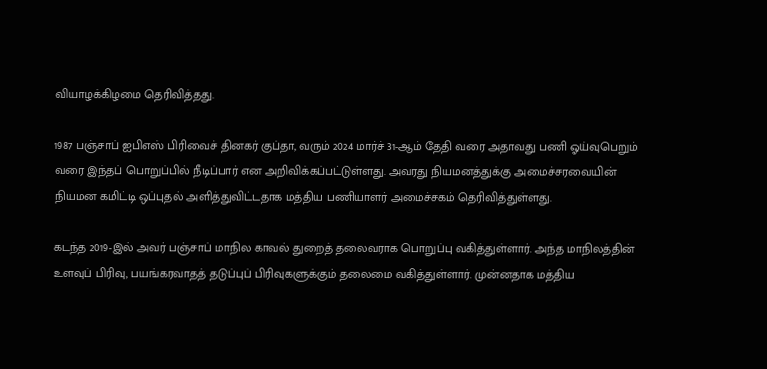வியாழக்கிழமை தெரிவித்தது.

1987 பஞ்சாப் ஐபிஎஸ் பிரிவைச் தினகர் குப்தா, வரும் 2024 மார்ச் 31-ஆம் தேதி வரை அதாவது பணி ஓய்வுபெறும் வரை இந்தப் பொறுப்பில் நீடிப்பார் என அறிவிக்கப்பட்டுள்ளது. அவரது நியமனத்துக்கு அமைச்சரவையின் நியமன கமிட்டி ஒப்புதல் அளித்துவிட்டதாக மத்திய பணியாளர் அமைச்சகம் தெரிவித்துள்ளது.

கடந்த 2019-இல் அவர் பஞ்சாப் மாநில காவல் துறைத் தலைவராக பொறுப்பு வகித்துள்ளார். அந்த மாநிலத்தின் உளவுப் பிரிவு, பயங்கரவாதத் தடுப்புப் பிரிவுகளுக்கும் தலைமை வகித்துள்ளார். முன்னதாக மத்திய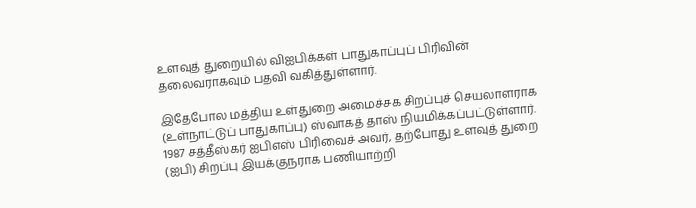உளவுத் துறையில் விஐபிக்கள் பாதுகாப்புப் பிரிவின் தலைவராகவும் பதவி வகித்துள்ளார்.

இதேபோல மத்திய உள்துறை அமைச்சக சிறப்புச் செயலாளராக (உள்நாட்டுப் பாதுகாப்பு) ஸ்வாகத் தாஸ் நியமிக்கப்பட்டுள்ளார். 1987 சத்தீஸ்கர் ஐபிஎஸ் பிரிவைச் அவர், தற்போது உளவுத் துறை (ஐபி) சிறப்பு இயக்குநராக பணியாற்றி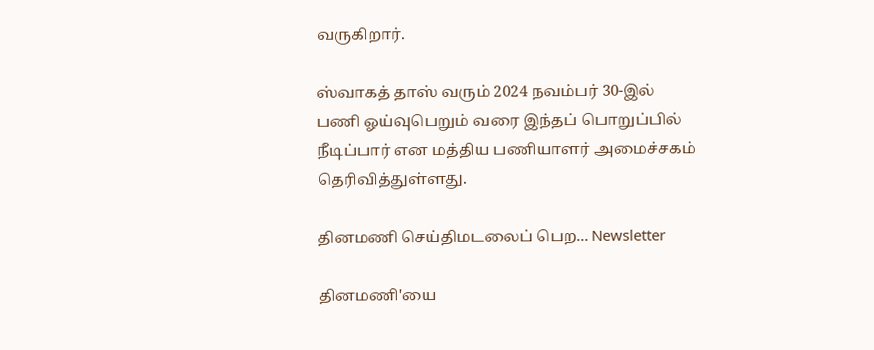வருகிறார்.

ஸ்வாகத் தாஸ் வரும் 2024 நவம்பர் 30-இல் பணி ஓய்வுபெறும் வரை இந்தப் பொறுப்பில் நீடிப்பார் என மத்திய பணியாளர் அமைச்சகம் தெரிவித்துள்ளது.

தினமணி செய்திமடலைப் பெற... Newsletter

தினமணி'யை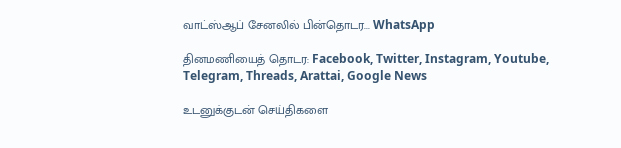வாட்ஸ்ஆப் சேனலில் பின்தொடர... WhatsApp

தினமணியைத் தொடர: Facebook, Twitter, Instagram, Youtube, Telegram, Threads, Arattai, Google News

உடனுக்குடன் செய்திகளை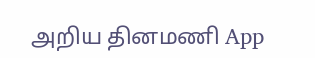அறிய தினமணி App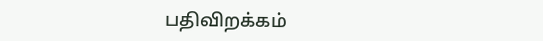பதிவிறக்கம்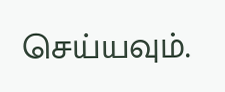செய்யவும்.